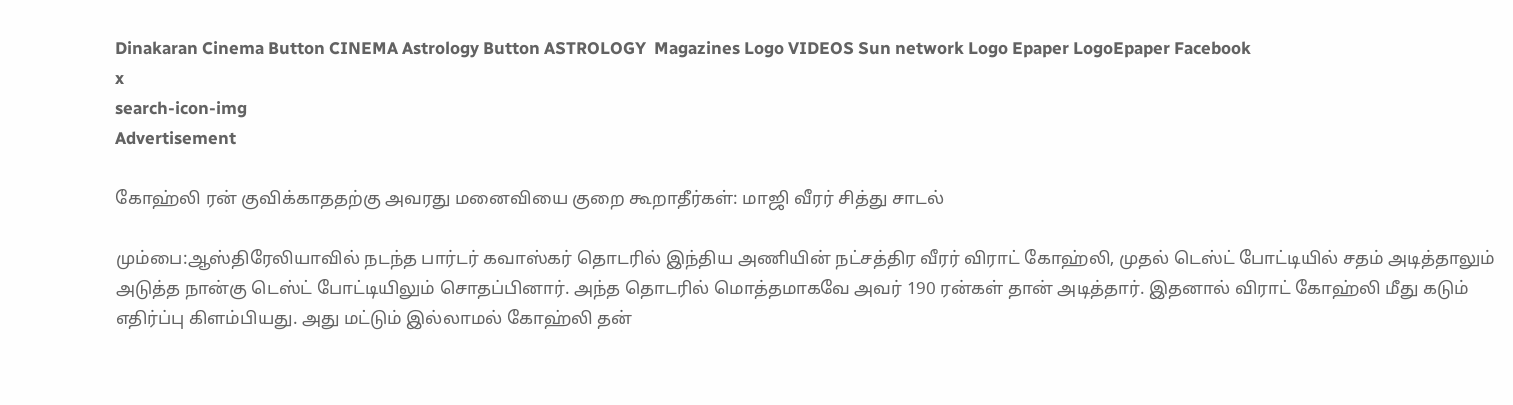Dinakaran Cinema Button CINEMA Astrology Button ASTROLOGY  Magazines Logo VIDEOS Sun network Logo Epaper LogoEpaper Facebook
x
search-icon-img
Advertisement

கோஹ்லி ரன் குவிக்காததற்கு அவரது மனைவியை குறை கூறாதீர்கள்: மாஜி வீரர் சித்து சாடல்

மும்பை:ஆஸ்திரேலியாவில் நடந்த பார்டர் கவாஸ்கர் தொடரில் இந்திய அணியின் நட்சத்திர வீரர் விராட் கோஹ்லி, முதல் டெஸ்ட் போட்டியில் சதம் அடித்தாலும் அடுத்த நான்கு டெஸ்ட் போட்டியிலும் சொதப்பினார். அந்த தொடரில் மொத்தமாகவே அவர் 190 ரன்கள் தான் அடித்தார். இதனால் விராட் கோஹ்லி மீது கடும் எதிர்ப்பு கிளம்பியது. அது மட்டும் இல்லாமல் கோஹ்லி தன்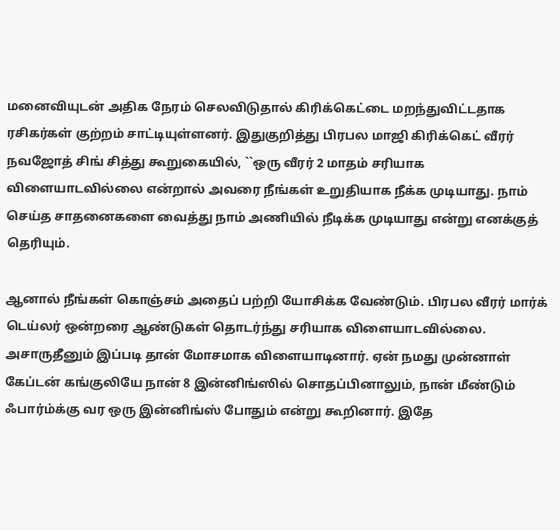மனைவியுடன் அதிக நேரம் செலவிடுதால் கிரிக்கெட்டை மறந்துவிட்டதாக ரசிகர்கள் குற்றம் சாட்டியுள்ளனர். இதுகுறித்து பிரபல மாஜி கிரிக்கெட் வீரர் நவஜோத் சிங் சித்து கூறுகையில், ``ஒரு வீரர் 2 மாதம் சரியாக விளையாடவில்லை என்றால் அவரை நீங்கள் உறுதியாக நீக்க முடியாது. நாம் செய்த சாதனைகளை வைத்து நாம் அணியில் நீடிக்க முடியாது என்று எனக்குத் தெரியும்.

ஆனால் நீங்கள் கொஞ்சம் அதைப் பற்றி யோசிக்க வேண்டும். பிரபல வீரர் மார்க் டெய்லர் ஒன்றரை ஆண்டுகள் தொடர்ந்து சரியாக விளையாடவில்லை. அசாருதீனும் இப்படி தான் மோசமாக விளையாடினார். ஏன் நமது முன்னாள் கேப்டன் கங்குலியே நான் 8 இன்னிங்ஸில் சொதப்பினாலும், நான் மீண்டும் ஃபார்ம்க்கு வர ஒரு இன்னிங்ஸ் போதும் என்று கூறினார். இதே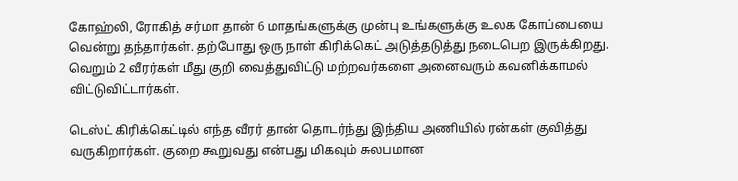கோஹ்லி, ரோகித் சர்மா தான் 6 மாதங்களுக்கு முன்பு உங்களுக்கு உலக கோப்பையை வென்று தந்தார்கள். தற்போது ஒரு நாள் கிரிக்கெட் அடுத்தடுத்து நடைபெற இருக்கிறது. வெறும் 2 வீரர்கள் மீது குறி வைத்துவிட்டு மற்றவர்களை அனைவரும் கவனிக்காமல் விட்டுவிட்டார்கள்.

டெஸ்ட் கிரிக்கெட்டில் எந்த வீரர் தான் தொடர்ந்து இந்திய அணியில் ரன்கள் குவித்து வருகிறார்கள். குறை கூறுவது என்பது மிகவும் சுலபமான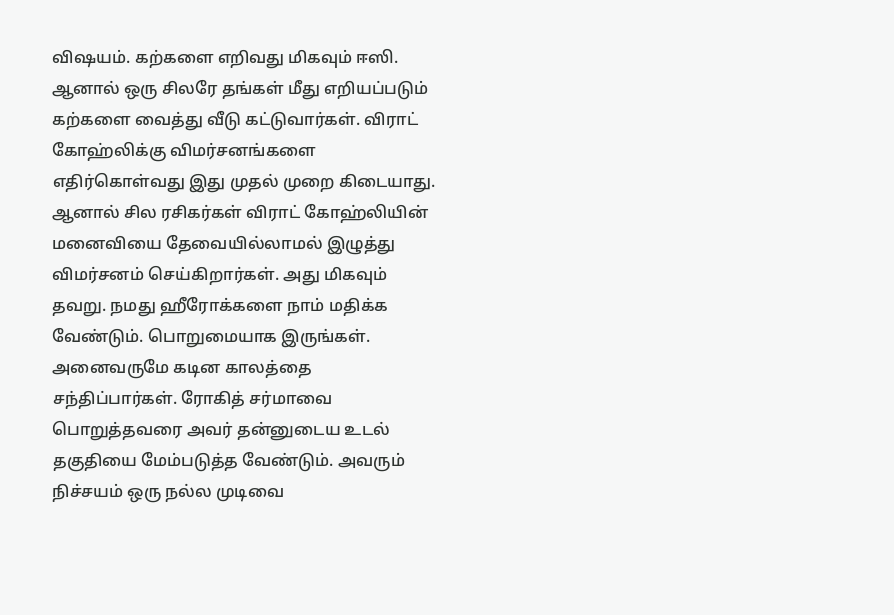விஷயம். கற்களை எறிவது மிகவும் ஈஸி. ஆனால் ஒரு சிலரே தங்கள் மீது எறியப்படும் கற்களை வைத்து வீடு கட்டுவார்கள். விராட் கோஹ்லிக்கு விமர்சனங்களை எதிர்கொள்வது இது முதல் முறை கிடையாது. ஆனால் சில ரசிகர்கள் விராட் கோஹ்லியின் மனைவியை தேவையில்லாமல் இழுத்து விமர்சனம் செய்கிறார்கள். அது மிகவும் தவறு. நமது ஹீரோக்களை நாம் மதிக்க வேண்டும். பொறுமையாக இருங்கள். அனைவருமே கடின காலத்தை சந்திப்பார்கள். ரோகித் சர்மாவை பொறுத்தவரை அவர் தன்னுடைய உடல் தகுதியை மேம்படுத்த வேண்டும். அவரும் நிச்சயம் ஒரு நல்ல முடிவை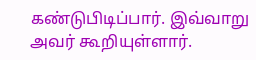கண்டுபிடிப்பார். இவ்வாறு அவர் கூறியுள்ளார்.